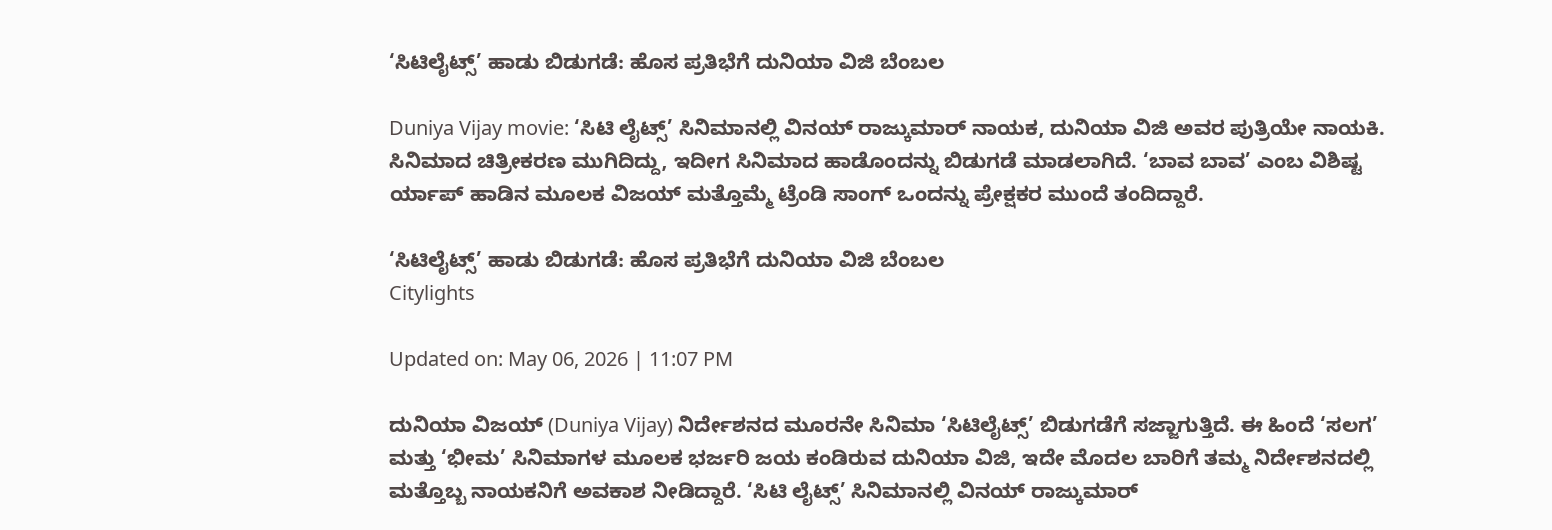‘ಸಿಟಿಲೈಟ್ಸ್‌’ ಹಾಡು ಬಿಡುಗಡೆ: ಹೊಸ ಪ್ರತಿಭೆಗೆ ದುನಿಯಾ ವಿಜಿ ಬೆಂಬಲ

Duniya Vijay movie: ‘ಸಿಟಿ ಲೈಟ್ಸ್’ ಸಿನಿಮಾನಲ್ಲಿ ವಿನಯ್ ರಾಜ್ಕುಮಾರ್ ನಾಯಕ, ದುನಿಯಾ ವಿಜಿ ಅವರ ಪುತ್ರಿಯೇ ನಾಯಕಿ. ಸಿನಿಮಾದ ಚಿತ್ರೀಕರಣ ಮುಗಿದಿದ್ದು, ಇದೀಗ ಸಿನಿಮಾದ ಹಾಡೊಂದನ್ನು ಬಿಡುಗಡೆ ಮಾಡಲಾಗಿದೆ. ‘ಬಾವ ಬಾವ’ ಎಂಬ ವಿಶಿಷ್ಟ ರ್ಯಾಪ್ ಹಾಡಿನ ಮೂಲಕ ವಿಜಯ್ ಮತ್ತೊಮ್ಮೆ ಟ್ರೆಂಡಿ ಸಾಂಗ್ ಒಂದನ್ನು ಪ್ರೇಕ್ಷಕರ ಮುಂದೆ ತಂದಿದ್ದಾರೆ.

‘ಸಿಟಿಲೈಟ್ಸ್‌’ ಹಾಡು ಬಿಡುಗಡೆ: ಹೊಸ ಪ್ರತಿಭೆಗೆ ದುನಿಯಾ ವಿಜಿ ಬೆಂಬಲ
Citylights

Updated on: May 06, 2026 | 11:07 PM

ದುನಿಯಾ ವಿಜಯ್ (Duniya Vijay) ನಿರ್ದೇಶನದ ಮೂರನೇ ಸಿನಿಮಾ ‘ಸಿಟಿಲೈಟ್ಸ್‌’ ಬಿಡುಗಡೆಗೆ ಸಜ್ಜಾಗುತ್ತಿದೆ. ಈ ಹಿಂದೆ ‘ಸಲಗ’ ಮತ್ತು ‘ಭೀಮ’ ಸಿನಿಮಾಗಳ ಮೂಲಕ ಭರ್ಜರಿ ಜಯ ಕಂಡಿರುವ ದುನಿಯಾ ವಿಜಿ, ಇದೇ ಮೊದಲ ಬಾರಿಗೆ ತಮ್ಮ ನಿರ್ದೇಶನದಲ್ಲಿ ಮತ್ತೊಬ್ಬ ನಾಯಕನಿಗೆ ಅವಕಾಶ ನೀಡಿದ್ದಾರೆ. ‘ಸಿಟಿ ಲೈಟ್ಸ್’ ಸಿನಿಮಾನಲ್ಲಿ ವಿನಯ್ ರಾಜ್ಕುಮಾರ್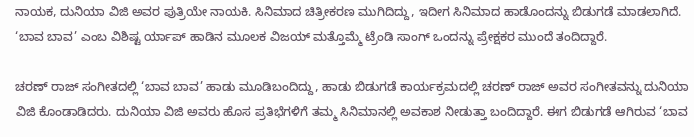ನಾಯಕ, ದುನಿಯಾ ವಿಜಿ ಅವರ ಪುತ್ರಿಯೇ ನಾಯಕಿ. ಸಿನಿಮಾದ ಚಿತ್ರೀಕರಣ ಮುಗಿದಿದ್ದು, ಇದೀಗ ಸಿನಿಮಾದ ಹಾಡೊಂದನ್ನು ಬಿಡುಗಡೆ ಮಾಡಲಾಗಿದೆ. ‘ಬಾವ ಬಾವ’ ಎಂಬ ವಿಶಿಷ್ಟ ರ್ಯಾಪ್ ಹಾಡಿನ ಮೂಲಕ ವಿಜಯ್ ಮತ್ತೊಮ್ಮೆ ಟ್ರೆಂಡಿ ಸಾಂಗ್ ಒಂದನ್ನು ಪ್ರೇಕ್ಷಕರ ಮುಂದೆ ತಂದಿದ್ದಾರೆ.

ಚರಣ್ ರಾಜ್ ಸಂಗೀತದಲ್ಲಿ ‘ಬಾವ ಬಾವ’ ಹಾಡು ಮೂಡಿಬಂದಿದ್ದು, ಹಾಡು ಬಿಡುಗಡೆ ಕಾರ್ಯಕ್ರಮದಲ್ಲಿ ಚರಣ್ ರಾಜ್ ಅವರ ಸಂಗೀತವನ್ನು ದುನಿಯಾ ವಿಜಿ ಕೊಂಡಾಡಿದರು. ದುನಿಯಾ ವಿಜಿ ಅವರು ಹೊಸ ಪ್ರತಿಭೆಗಳಿಗೆ ತಮ್ಮ ಸಿನಿಮಾನಲ್ಲಿ ಅವಕಾಶ ನೀಡುತ್ತಾ ಬಂದಿದ್ದಾರೆ. ಈಗ ಬಿಡುಗಡೆ ಆಗಿರುವ ‘ಬಾವ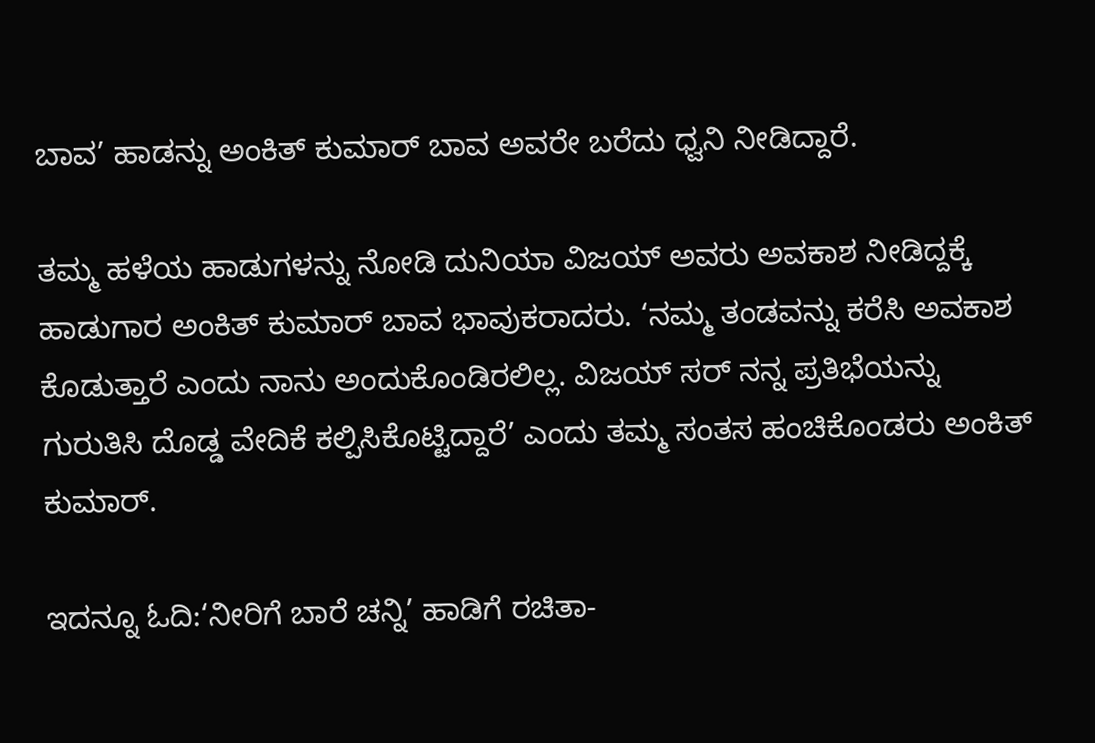ಬಾವ’ ಹಾಡನ್ನು ಅಂಕಿತ್‌ ಕುಮಾರ್‌ ಬಾವ ಅವರೇ ಬರೆದು ಧ್ವನಿ ನೀಡಿದ್ದಾರೆ.

ತಮ್ಮ ಹಳೆಯ ಹಾಡುಗಳನ್ನು ನೋಡಿ ದುನಿಯಾ ವಿಜಯ್ ಅವರು ಅವಕಾಶ ನೀಡಿದ್ದಕ್ಕೆ ಹಾಡುಗಾರ ಅಂಕಿತ್ ಕುಮಾರ್ ಬಾವ ಭಾವುಕರಾದರು. ‘ನಮ್ಮ ತಂಡವನ್ನು ಕರೆಸಿ ಅವಕಾಶ ಕೊಡುತ್ತಾರೆ ಎಂದು ನಾನು ಅಂದುಕೊಂಡಿರಲಿಲ್ಲ. ವಿಜಯ್ ಸರ್ ನನ್ನ ಪ್ರತಿಭೆಯನ್ನು ಗುರುತಿಸಿ ದೊಡ್ಡ ವೇದಿಕೆ ಕಲ್ಪಿಸಿಕೊಟ್ಟಿದ್ದಾರೆ’ ಎಂದು ತಮ್ಮ ಸಂತಸ ಹಂಚಿಕೊಂಡರು ಅಂಕಿತ್ ಕುಮಾರ್.

ಇದನ್ನೂ ಓದಿ:‘ನೀರಿಗೆ ಬಾರೆ ಚನ್ನಿ’ ಹಾಡಿಗೆ ರಚಿತಾ-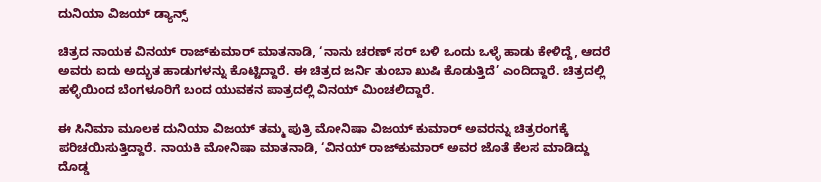ದುನಿಯಾ ವಿಜಯ್ ಡ್ಯಾನ್ಸ್

ಚಿತ್ರದ ನಾಯಕ ವಿನಯ್ ರಾಜ್‌ಕುಮಾರ್ ಮಾತನಾಡಿ, ‘ನಾನು ಚರಣ್ ಸರ್ ಬಳಿ ಒಂದು ಒಳ್ಳೆ ಹಾಡು ಕೇಳಿದ್ದೆ, ಆದರೆ ಅವರು ಐದು ಅದ್ಭುತ ಹಾಡುಗಳನ್ನು ಕೊಟ್ಟಿದ್ದಾರೆ. ಈ ಚಿತ್ರದ ಜರ್ನಿ ತುಂಬಾ ಖುಷಿ ಕೊಡುತ್ತಿದೆ’ ಎಂದಿದ್ದಾರೆ. ಚಿತ್ರದಲ್ಲಿ ಹಳ್ಳಿಯಿಂದ ಬೆಂಗಳೂರಿಗೆ ಬಂದ ಯುವಕನ ಪಾತ್ರದಲ್ಲಿ ವಿನಯ್ ಮಿಂಚಲಿದ್ದಾರೆ.

ಈ ಸಿನಿಮಾ ಮೂಲಕ ದುನಿಯಾ ವಿಜಯ್ ತಮ್ಮ ಪುತ್ರಿ ಮೋನಿಷಾ ವಿಜಯ್ ಕುಮಾರ್ ಅವರನ್ನು ಚಿತ್ರರಂಗಕ್ಕೆ ಪರಿಚಯಿಸುತ್ತಿದ್ದಾರೆ. ನಾಯಕಿ ಮೋನಿಷಾ ಮಾತನಾಡಿ, ‘ವಿನಯ್ ರಾಜ್‌ಕುಮಾರ್ ಅವರ ಜೊತೆ ಕೆಲಸ ಮಾಡಿದ್ದು ದೊಡ್ಡ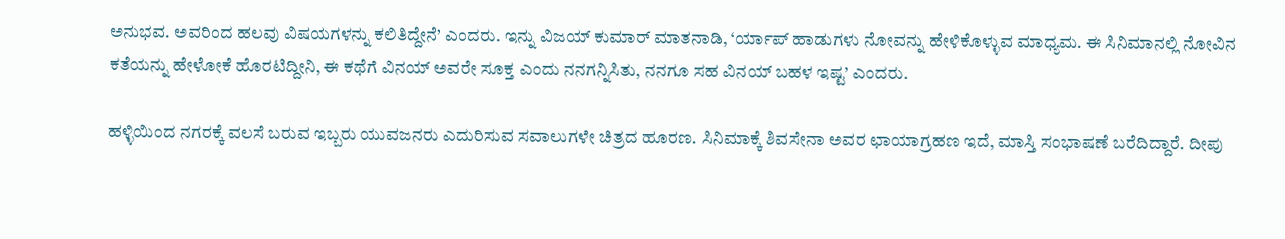ಅನುಭವ. ಅವರಿಂದ ಹಲವು ವಿಷಯಗಳನ್ನು ಕಲಿತಿದ್ದೇನೆ’ ಎಂದರು. ಇನ್ನು ವಿಜಯ್ ಕುಮಾರ್ ಮಾತನಾಡಿ, ‘ರ್ಯಾಪ್ ಹಾಡುಗಳು ನೋವನ್ನು ಹೇಳಿಕೊಳ್ಳುವ ಮಾಧ್ಯಮ. ಈ ಸಿನಿಮಾನಲ್ಲಿ ನೋವಿನ ಕತೆಯನ್ನು ಹೇಳೋಕೆ ಹೊರಟಿದ್ದೀನಿ, ಈ ಕಥೆಗೆ ವಿನಯ್ ಅವರೇ ಸೂಕ್ತ ಎಂದು ನನಗನ್ನಿಸಿತು, ನನಗೂ ಸಹ ವಿನಯ್ ಬಹಳ ಇಷ್ಟ’ ಎಂದರು.

ಹಳ್ಳಿಯಿಂದ ನಗರಕ್ಕೆ ವಲಸೆ ಬರುವ ಇಬ್ಬರು ಯುವಜನರು ಎದುರಿಸುವ ಸವಾಲುಗಳೇ ಚಿತ್ರದ ಹೂರಣ. ಸಿನಿಮಾಕ್ಕೆ ಶಿವಸೇನಾ ಅವರ ಛಾಯಾಗ್ರಹಣ ಇದೆ, ಮಾಸ್ತಿ ಸಂಭಾಷಣೆ ಬರೆದಿದ್ದಾರೆ. ದೀಪು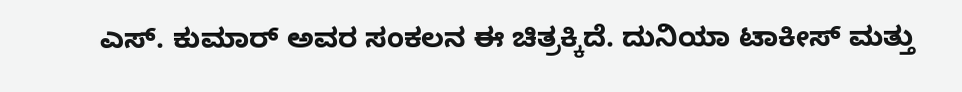ಎಸ್. ಕುಮಾರ್ ಅವರ ಸಂಕಲನ ಈ ಚಿತ್ರಕ್ಕಿದೆ. ದುನಿಯಾ ಟಾಕೀಸ್ ಮತ್ತು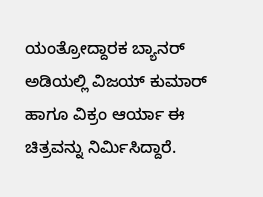ಯಂತ್ರೋದ್ದಾರಕ ಬ್ಯಾನರ್ ಅಡಿಯಲ್ಲಿ ವಿಜಯ್ ಕುಮಾರ್ ಹಾಗೂ ವಿಕ್ರಂ ಆರ್ಯಾ ಈ ಚಿತ್ರವನ್ನು ನಿರ್ಮಿಸಿದ್ದಾರೆ.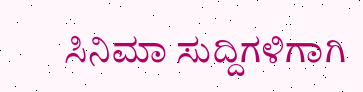ಸಿನಿಮಾ ಸುದ್ದಿಗಳಿಗಾಗಿ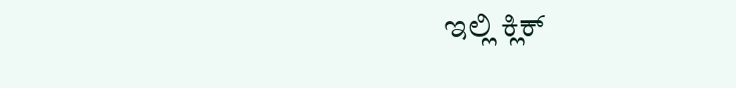ಇಲ್ಲಿ ಕ್ಲಿಕ್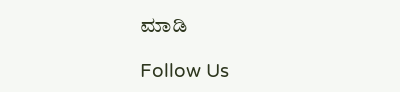ಮಾಡಿ

Follow Us